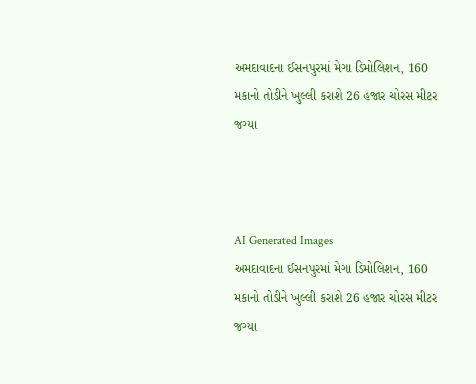અમદાવાદના ઈસનપુરમાં મેગા ડિમોલિશન, 160 મકાનો તોડીને ખુલ્લી કરાશે 26 હજાર ચોરસ મીટર જગ્યા



AI Generated Images
અમદાવાદના ઈસનપુરમાં મેગા ડિમોલિશન, 160 મકાનો તોડીને ખુલ્લી કરાશે 26 હજાર ચોરસ મીટર જગ્યા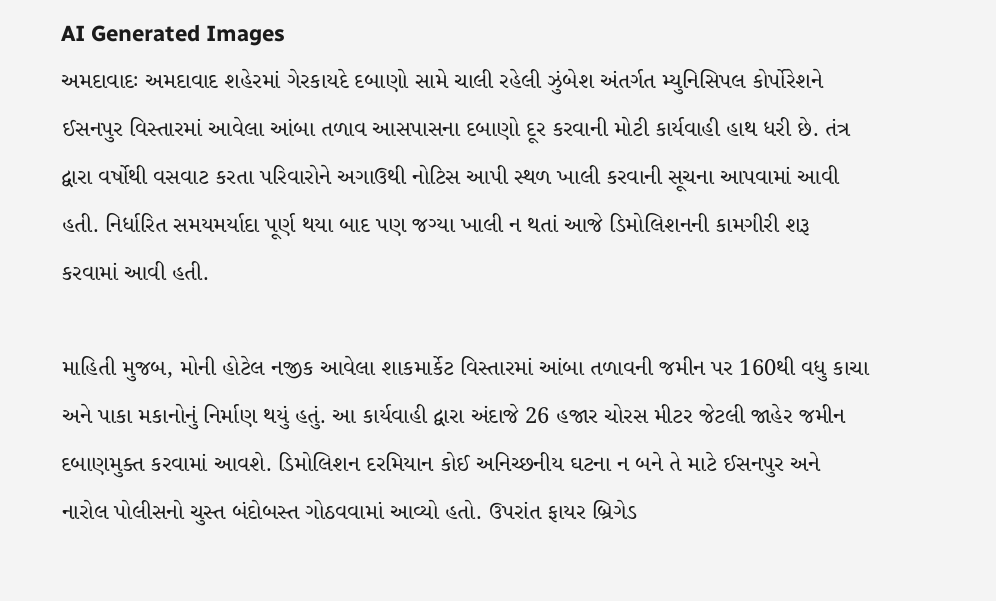AI Generated Images
અમદાવાદઃ અમદાવાદ શહેરમાં ગેરકાયદે દબાણો સામે ચાલી રહેલી ઝુંબેશ અંતર્ગત મ્યુનિસિપલ કોર્પોરેશને ઈસનપુર વિસ્તારમાં આવેલા આંબા તળાવ આસપાસના દબાણો દૂર કરવાની મોટી કાર્યવાહી હાથ ધરી છે. તંત્ર દ્વારા વર્ષોથી વસવાટ કરતા પરિવારોને અગાઉથી નોટિસ આપી સ્થળ ખાલી કરવાની સૂચના આપવામાં આવી હતી. નિર્ધારિત સમયમર્યાદા પૂર્ણ થયા બાદ પણ જગ્યા ખાલી ન થતાં આજે ડિમોલિશનની કામગીરી શરૂ કરવામાં આવી હતી.

માહિતી મુજબ, મોની હોટેલ નજીક આવેલા શાકમાર્કેટ વિસ્તારમાં આંબા તળાવની જમીન પર 160થી વધુ કાચા અને પાકા મકાનોનું નિર્માણ થયું હતું. આ કાર્યવાહી દ્વારા અંદાજે 26 હજાર ચોરસ મીટર જેટલી જાહેર જમીન દબાણમુક્ત કરવામાં આવશે. ડિમોલિશન દરમિયાન કોઈ અનિચ્છનીય ઘટના ન બને તે માટે ઈસનપુર અને નારોલ પોલીસનો ચુસ્ત બંદોબસ્ત ગોઠવવામાં આવ્યો હતો. ઉપરાંત ફાયર બ્રિગેડ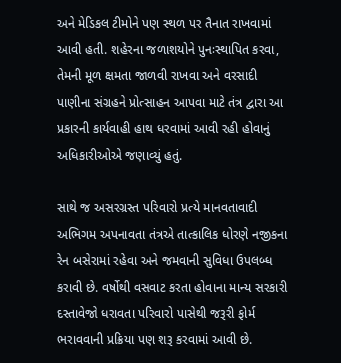અને મેડિકલ ટીમોને પણ સ્થળ પર તૈનાત રાખવામાં આવી હતી. શહેરના જળાશયોને પુનઃસ્થાપિત કરવા, તેમની મૂળ ક્ષમતા જાળવી રાખવા અને વરસાદી પાણીના સંગ્રહને પ્રોત્સાહન આપવા માટે તંત્ર દ્વારા આ પ્રકારની કાર્યવાહી હાથ ધરવામાં આવી રહી હોવાનું અધિકારીઓએ જણાવ્યું હતું.

સાથે જ અસરગ્રસ્ત પરિવારો પ્રત્યે માનવતાવાદી અભિગમ અપનાવતા તંત્રએ તાત્કાલિક ધોરણે નજીકના રેન બસેરામાં રહેવા અને જમવાની સુવિધા ઉપલબ્ધ કરાવી છે. વર્ષોથી વસવાટ કરતા હોવાના માન્ય સરકારી દસ્તાવેજો ધરાવતા પરિવારો પાસેથી જરૂરી ફોર્મ ભરાવવાની પ્રક્રિયા પણ શરૂ કરવામાં આવી છે.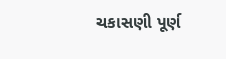ચકાસણી પૂર્ણ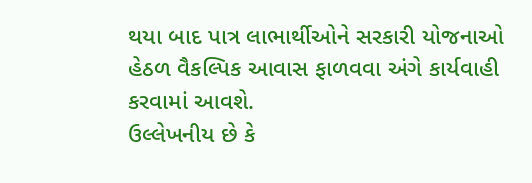થયા બાદ પાત્ર લાભાર્થીઓને સરકારી યોજનાઓ હેઠળ વૈકલ્પિક આવાસ ફાળવવા અંગે કાર્યવાહી કરવામાં આવશે.
ઉલ્લેખનીય છે કે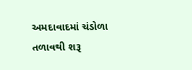અમદાવાદમાં ચંડોળા તળાવથી શરૂ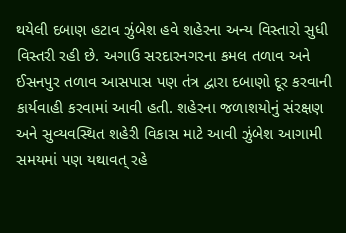થયેલી દબાણ હટાવ ઝુંબેશ હવે શહેરના અન્ય વિસ્તારો સુધી વિસ્તરી રહી છે. અગાઉ સરદારનગરના કમલ તળાવ અને ઈસનપુર તળાવ આસપાસ પણ તંત્ર દ્વારા દબાણો દૂર કરવાની કાર્યવાહી કરવામાં આવી હતી. શહેરના જળાશયોનું સંરક્ષણ અને સુવ્યવસ્થિત શહેરી વિકાસ માટે આવી ઝુંબેશ આગામી સમયમાં પણ યથાવત્ રહે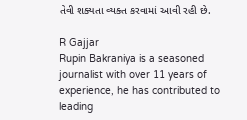તેવી શક્યતા વ્યક્ત કરવામાં આવી રહી છે.

R Gajjar
Rupin Bakraniya is a seasoned journalist with over 11 years of experience, he has contributed to leading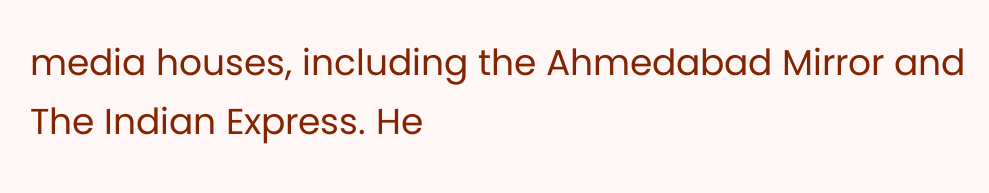media houses, including the Ahmedabad Mirror and The Indian Express. He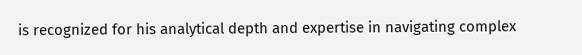is recognized for his analytical depth and expertise in navigating complex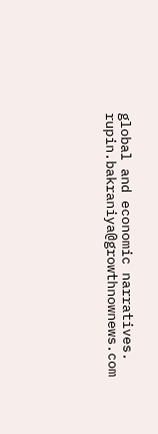global and economic narratives. rupin.bakraniya@growthnownews.com